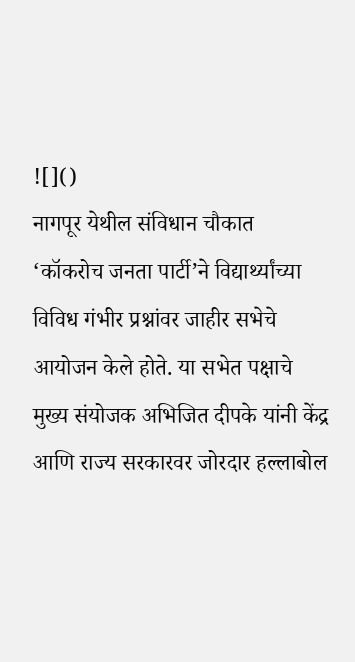![]()
नागपूर येथील संविधान चौकात ‘कॉकरोच जनता पार्टी’ने विद्यार्थ्यांच्या विविध गंभीर प्रश्नांवर जाहीर सभेचे आयोजन केले होते. या सभेत पक्षाचे मुख्य संयोजक अभिजित दीपके यांनी केंद्र आणि राज्य सरकारवर जोरदार हल्लाबोल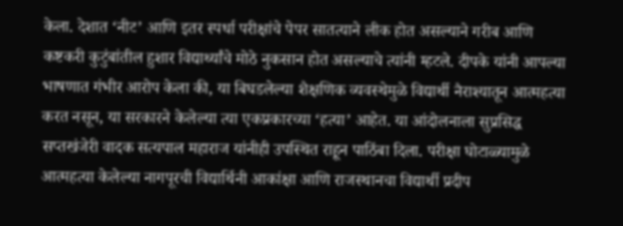केला. देशात ‘नीट’ आणि इतर स्पर्धा परीक्षांचे पेपर सातत्याने लीक होत असल्याने गरीब आणि कष्टकरी कुटुंबांतील हुशार विद्यार्थ्यांचे मोठे नुकसान होत असल्याचे त्यांनी म्हटले. दीपके यांनी आपल्या भाषणात गंभीर आरोप केला की, या बिघडलेल्या शैक्षणिक व्यवस्थेमुळे विद्यार्थी नैराश्यातून आत्महत्या करत नसून, या सरकारने केलेल्या त्या एकप्रकारच्या ‘हत्या’ आहेत. या आंदोलनाला सुप्रसिद्ध सप्तखंजेरी वादक सत्यपाल महाराज यांनीही उपस्थित राहून पाठिंबा दिला. परीक्षा घोटाळ्यामुळे आत्महत्या केलेल्या नागपूरची विद्यार्थिनी आकांक्षा आणि राजस्थानचा विद्यार्थी प्रदीप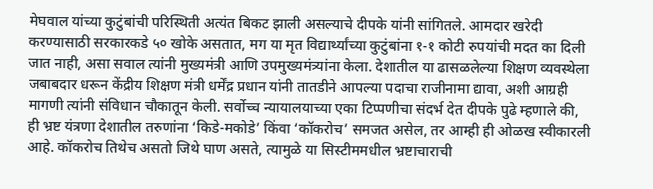मेघवाल यांच्या कुटुंबांची परिस्थिती अत्यंत बिकट झाली असल्याचे दीपके यांनी सांगितले. आमदार खरेदी करण्यासाठी सरकारकडे ५० खोके असतात, मग या मृत विद्यार्थ्यांच्या कुटुंबांना १-१ कोटी रुपयांची मदत का दिली जात नाही, असा सवाल त्यांनी मुख्यमंत्री आणि उपमुख्यमंत्र्यांना केला. देशातील या ढासळलेल्या शिक्षण व्यवस्थेला जबाबदार धरून केंद्रीय शिक्षण मंत्री धर्मेंद्र प्रधान यांनी तातडीने आपल्या पदाचा राजीनामा द्यावा, अशी आग्रही मागणी त्यांनी संविधान चौकातून केली. सर्वोच्च न्यायालयाच्या एका टिप्पणीचा संदर्भ देत दीपके पुढे म्हणाले की, ही भ्रष्ट यंत्रणा देशातील तरुणांना ‘किडे-मकोडे’ किंवा ‘कॉकरोच’ समजत असेल, तर आम्ही ही ओळख स्वीकारली आहे. कॉकरोच तिथेच असतो जिथे घाण असते, त्यामुळे या सिस्टीममधील भ्रष्टाचाराची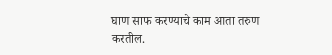घाण साफ करण्याचे काम आता तरुण करतील.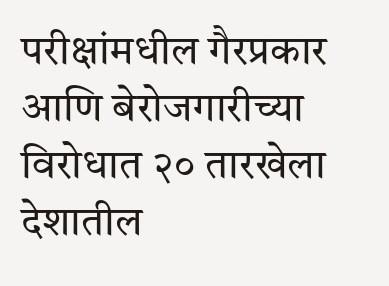परीक्षांमधील गैरप्रकार आणि बेरोजगारीच्या विरोधात २० तारखेला देशातील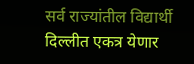सर्व राज्यांतील विद्यार्थी दिल्लीत एकत्र येणार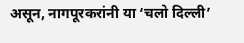असून, नागपूरकरांनी या ‘चलो दिल्ली’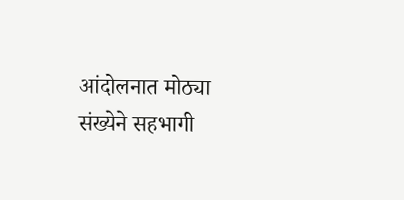आंदोलनात मोठ्या संख्येने सहभागी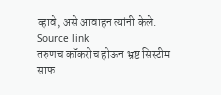व्हावे, असे आवाहन त्यांनी केले.
Source link
तरुणच कॉकरोच होऊन भ्रष्ट सिस्टीम साफ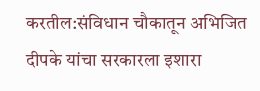करतील:संविधान चौकातून अभिजित दीपके यांचा सरकारला इशारा